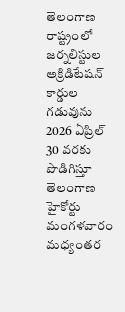తెలంగాణ రాష్ట్రంలో జర్నలిస్టుల అక్రిడిటేషన్ కార్డుల గడువును 2026 ఏప్రిల్ 30 వరకు పొడిగిస్తూ తెలంగాణ హైకోర్టు మంగళవారం మధ్యంతర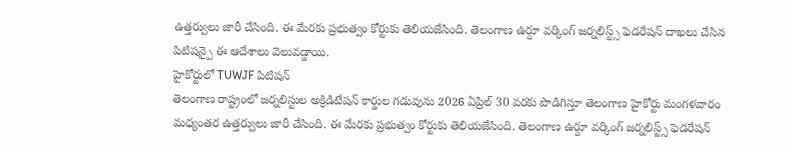ఉత్తర్వులు జారీ చేసింది. ఈ మేరకు ప్రభుత్వం కోర్టుకు తెలియజేసింది. తెలంగాణ ఉర్దూ వర్కింగ్ జర్నలిస్ట్స్ ఫెడరేషన్ దాఖలు చేసిన పిటిషన్పై ఈ ఆదేశాలు వెలువడ్డాయి.
హైకోర్టులో TUWJF పిటిషన్
తెలంగాణ రాష్ట్రంలో జర్నలిస్టుల అక్రిడిటేషన్ కార్డుల గడువును 2026 ఏప్రిల్ 30 వరకు పొడిగిస్తూ తెలంగాణ హైకోర్టు మంగళవారం మధ్యంతర ఉత్తర్వులు జారీ చేసింది. ఈ మేరకు ప్రభుత్వం కోర్టుకు తెలియజేసింది. తెలంగాణ ఉర్దూ వర్కింగ్ జర్నలిస్ట్స్ ఫెడరేషన్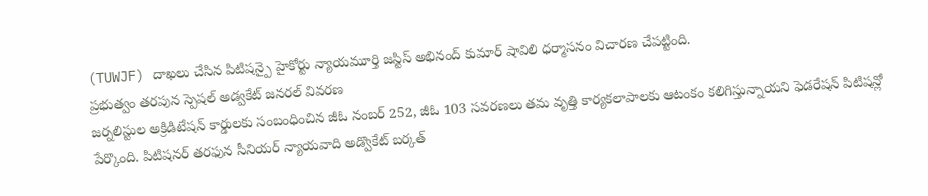(TUWJF) దాఖలు చేసిన పిటిషన్పై హైకోర్టు న్యాయమూర్తి జస్టిస్ అభినంద్ కుమార్ షావిలి ధర్మాసనం విచారణ చేపట్టింది.
ప్రభుత్వం తరపున స్పెషల్ అడ్వకేట్ జనరల్ వివరణ
జర్నలిస్టుల అక్రిడిటేషన్ కార్డులకు సంబంధించిన జీఓ నంబర్ 252, జీఓ 103 సవరణలు తమ వృత్తి కార్యకలాపాలకు ఆటంకం కలిగిస్తున్నాయని ఫెడరేషన్ పిటిషన్లో పేర్కొంది. పిటిషనర్ తరఫున సీనియర్ న్యాయవాది అడ్వొకేట్ బర్కత్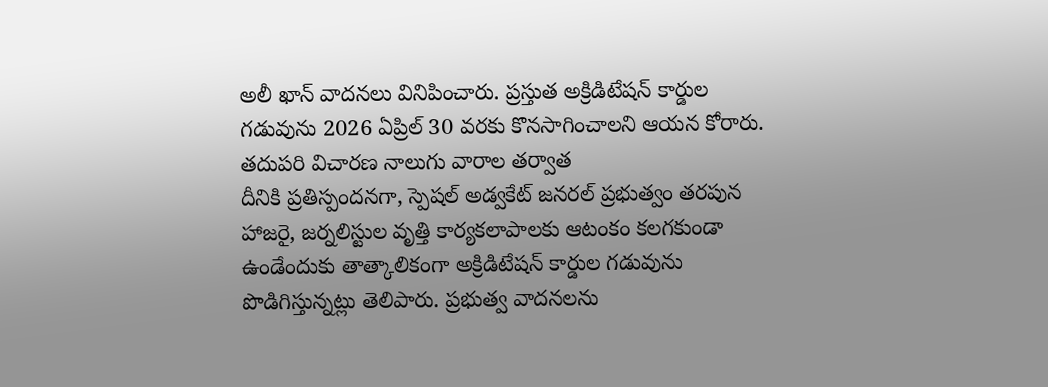అలీ ఖాన్ వాదనలు వినిపించారు. ప్రస్తుత అక్రిడిటేషన్ కార్డుల గడువును 2026 ఏప్రిల్ 30 వరకు కొనసాగించాలని ఆయన కోరారు.
తదుపరి విచారణ నాలుగు వారాల తర్వాత
దీనికి ప్రతిస్పందనగా, స్పెషల్ అడ్వకేట్ జనరల్ ప్రభుత్వం తరపున హాజరై, జర్నలిస్టుల వృత్తి కార్యకలాపాలకు ఆటంకం కలగకుండా ఉండేందుకు తాత్కాలికంగా అక్రిడిటేషన్ కార్డుల గడువును పొడిగిస్తున్నట్లు తెలిపారు. ప్రభుత్వ వాదనలను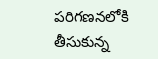పరిగణనలోకి తీసుకున్న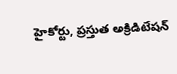హైకోర్టు, ప్రస్తుత అక్రిడిటేషన్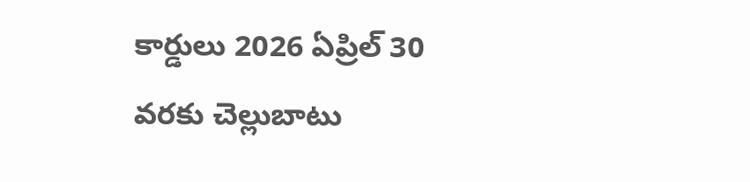కార్డులు 2026 ఏప్రిల్ 30 వరకు చెల్లుబాటు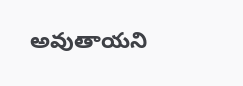అవుతాయని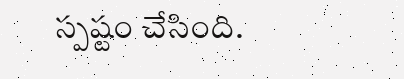స్పష్టం చేసింది.